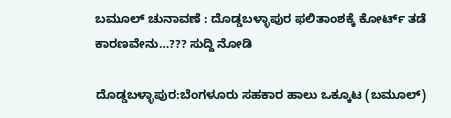ಬಮೂಲ್ ಚುನಾವಣೆ : ದೊಡ್ಡಬಳ್ಳಾಪುರ ಫಲಿತಾಂಶಕ್ಕೆ ಕೋರ್ಟ್ ತಡೆ ಕಾರಣವೇನು…??? ಸುದ್ದಿ ನೋಡಿ

ದೊಡ್ಡಬಳ್ಳಾಪುರ:ಬೆಂಗಳೂರು ಸಹಕಾರ ಹಾಲು ಒಕ್ಕೂಟ (ಬಮೂಲ್)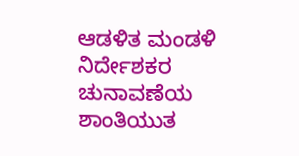ಆಡಳಿತ ಮಂಡಳಿ ನಿರ್ದೇಶಕರ ಚುನಾವಣೆಯ ಶಾಂತಿಯುತ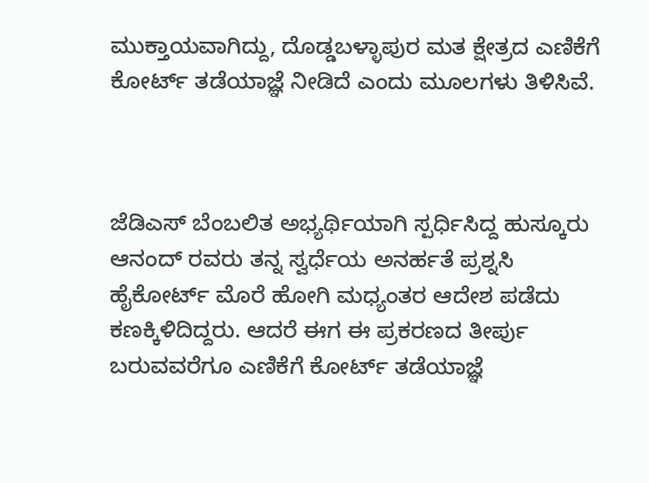ಮುಕ್ತಾಯವಾಗಿದ್ದು, ದೊಡ್ಡಬಳ್ಳಾಪುರ ಮತ ಕ್ಷೇತ್ರದ ಎಣಿಕೆಗೆ ಕೋರ್ಟ್ ತಡೆಯಾಜ್ಞೆ ನೀಡಿದೆ ಎಂದು ಮೂಲಗಳು ತಿಳಿಸಿವೆ.



ಜೆಡಿಎಸ್ ಬೆಂಬಲಿತ ಅಭ್ಯರ್ಥಿಯಾಗಿ ಸ್ಪರ್ಧಿಸಿದ್ದ ಹುಸ್ಕೂರು ಆನಂದ್ ರವರು ತನ್ನ ಸ್ವರ್ಧೆಯ ಅನರ್ಹತೆ ಪ್ರಶ್ನಸಿ ಹೈಕೋರ್ಟ್ ಮೊರೆ ಹೋಗಿ ಮಧ್ಯಂತರ ಆದೇಶ ಪಡೆದು ಕಣಕ್ಕಿಳಿದಿದ್ದರು. ಆದರೆ ಈಗ ಈ ಪ್ರಕರಣದ ತೀರ್ಪು ಬರುವವರೆಗೂ ಎಣಿಕೆಗೆ ಕೋರ್ಟ್ ತಡೆಯಾಜ್ಞೆ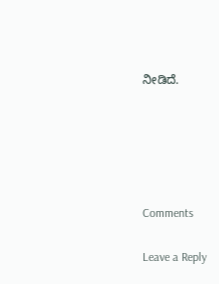ನೀಡಿದೆ.





Comments

Leave a Reply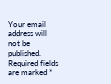Your email address will not be published. Required fields are marked *